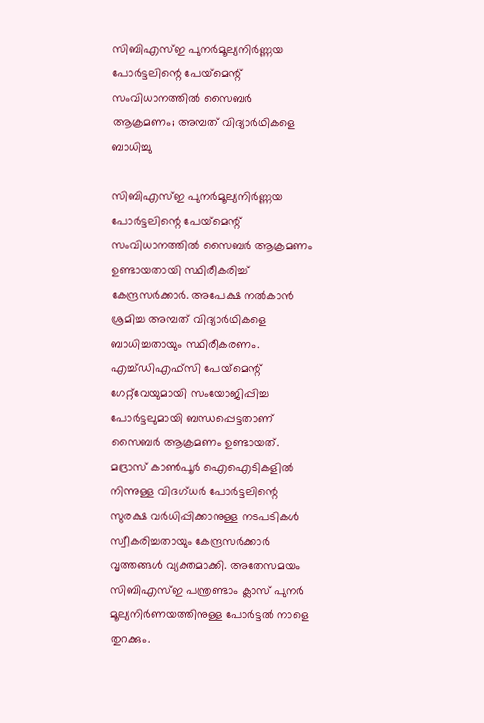സിബിഎസ്ഇ പുനർമൂല്യനിർണ്ണയ പോർട്ടലിന്റെ പേയ്‌മെന്റ് സംവിധാനത്തിൽ സൈബർ ആക്രമണം; അമ്പത് വിദ്യാർഥികളെ ബാധിച്ചു

സിബിഎസ്ഇ പുനർമൂല്യനിർണ്ണയ പോർട്ടലിന്റെ പേയ്‌മെന്റ് സംവിധാനത്തിൽ സൈബർ ആക്രമണം ഉണ്ടായതായി സ്ഥിരീകരിച്ച് കേന്ദ്രസർക്കാർ. അപേക്ഷ നൽകാൻ ശ്രമിച്ച അമ്പത് വിദ്യാർഥികളെ ബാധിച്ചതായും സ്ഥിരീകരണം. എച്ച്ഡിഎഫ്‌സി പേയ്‌മെന്റ് ഗേറ്റ്‌വേയുമായി സംയോജിപ്പിച്ച പോർട്ടലുമായി ബന്ധപ്പെട്ടതാണ് സൈബർ ആക്രമണം ഉണ്ടായത്. മദ്രാസ് കാൺപൂർ ഐഐടികളിൽ നിന്നുള്ള വിദഗ്ധർ പോർട്ടലിന്റെ സുരക്ഷ വർധിപ്പിക്കാനുള്ള നടപടികൾ സ്വീകരിച്ചതായും കേന്ദ്രസർക്കാർ വൃത്തങ്ങൾ വ്യക്തമാക്കി. അതേസമയം സിബിഎസ്ഇ പന്ത്രണ്ടാം ക്ലാസ് പുനർ മൂല്യനിർണയത്തിനുള്ള പോർട്ടൽ നാളെ തുറക്കും.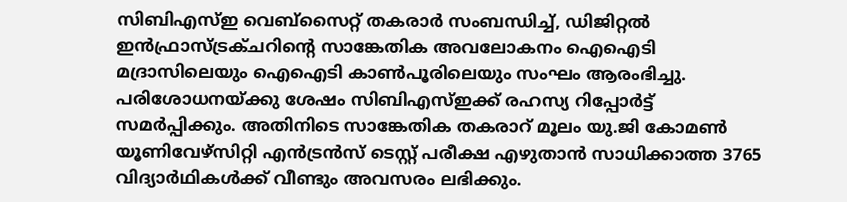സിബിഎസ്ഇ വെബ്സൈറ്റ് തകരാർ സംബന്ധിച്ച്, ഡിജിറ്റൽ ഇൻഫ്രാസ്ട്രക്ചറിന്റെ സാങ്കേതിക അവലോകനം ഐഐടി മദ്രാസിലെയും ഐഐടി കാൺപൂരിലെയും സംഘം ആരംഭിച്ചു. പരിശോധനയ്ക്കു ശേഷം സിബിഎസ്ഇക്ക് രഹസ്യ റിപ്പോർട്ട് സമർപ്പിക്കും. അതിനിടെ സാങ്കേതിക തകരാറ് മൂലം യു.ജി കോമൺ യൂണിവേഴ്സിറ്റി എൻട്രൻസ് ടെസ്റ്റ് പരീക്ഷ എഴുതാൻ സാധിക്കാത്ത 3765 വിദ്യാർഥികൾക്ക് വീണ്ടും അവസരം ലഭിക്കും.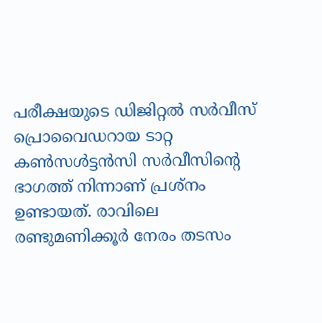പരീക്ഷയുടെ ഡിജിറ്റൽ സർവീസ് പ്രൊവൈഡറായ ടാറ്റ കൺസൾട്ടൻസി സർവീസിൻ്റെ ഭാഗത്ത് നിന്നാണ് പ്രശ്നം ഉണ്ടായത്. രാവിലെ രണ്ടുമണിക്കൂർ നേരം തടസം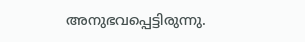അനുഭവപ്പെട്ടിരുന്നു.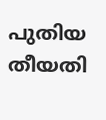പുതിയ തീയതി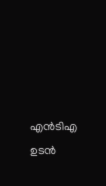എൻടിഎ ഉടൻ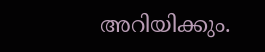അറിയിക്കും.